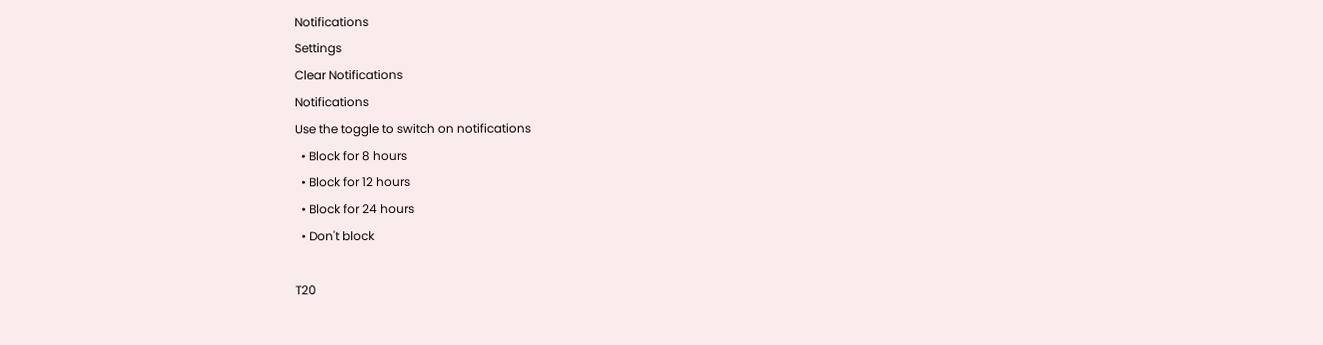Notifications
Settings
Clear Notifications
Notifications
Use the toggle to switch on notifications
  • Block for 8 hours
  • Block for 12 hours
  • Block for 24 hours
  • Don't block

T20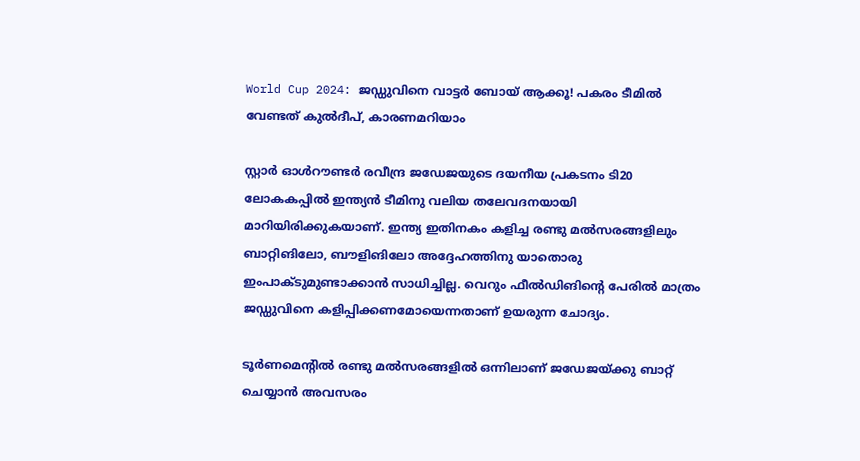World Cup 2024: ജഡ്ഡുവിനെ വാട്ടര്‍ ബോയ് ആക്കൂ! പകരം ടീമില്‍ വേണ്ടത് കുല്‍ദീപ്, കാരണമറിയാം

സ്റ്റാര്‍ ഓള്‍റൗണ്ടര്‍ രവീന്ദ്ര ജഡേജയുടെ ദയനീയ പ്രകടനം ടി20 ലോകകപ്പില്‍ ഇന്ത്യന്‍ ടീമിനു വലിയ തലേവദനയായി മാറിയിരിക്കുകയാണ്. ഇന്ത്യ ഇതിനകം കളിച്ച രണ്ടു മല്‍സരങ്ങളിലും ബാറ്റിങിലോ, ബൗളിങിലോ അദ്ദേഹത്തിനു യാതൊരു ഇംപാക്ടുമുണ്ടാക്കാന്‍ സാധിച്ചില്ല. വെറും ഫീല്‍ഡിങിന്റെ പേരില്‍ മാത്രം ജഡ്ഡുവിനെ കളിപ്പിക്കണമോയെന്നതാണ് ഉയരുന്ന ചോദ്യം.

ടൂര്‍ണമെന്റില്‍ രണ്ടു മല്‍സരങ്ങളില്‍ ഒന്നിലാണ് ജഡേജയ്ക്കു ബാറ്റ് ചെയ്യാന്‍ അവസരം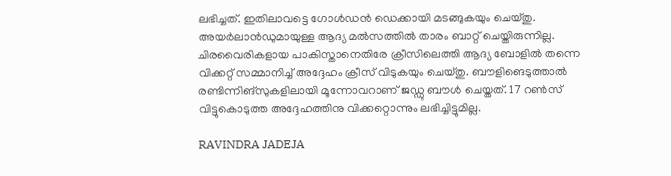ലഭിച്ചത്. ഇതിലാവട്ടെ ഗോള്‍ഡന്‍ ഡെക്കായി മടങ്ങുകയും ചെയ്തു. അയര്‍ലാന്‍ഡുമായുള്ള ആദ്യ മല്‍സത്തില്‍ താരം ബാറ്റ് ചെയ്തിരുന്നില്ല. ചിരവൈരികളായ പാകിസ്താനെതിരേ ക്രീസിലെത്തി ആദ്യ ബോളില്‍ തന്നെ വിക്കറ്റ് സമ്മാനിച്ച് അദ്ദേഹം ക്രീസ് വിടുകയും ചെയ്തു. ബൗളിങെടുത്താല്‍ രണ്ടിന്നിങ്‌സുകളിലായി മൂന്നോവറാണ് ജഡ്ഡു ബൗള്‍ ചെയ്തത്. 17 റണ്‍സ് വിട്ടുകൊടുത്ത അദ്ദേഹത്തിനു വിക്കറ്റൊന്നും ലഭിച്ചിട്ടുമില്ല.

RAVINDRA JADEJA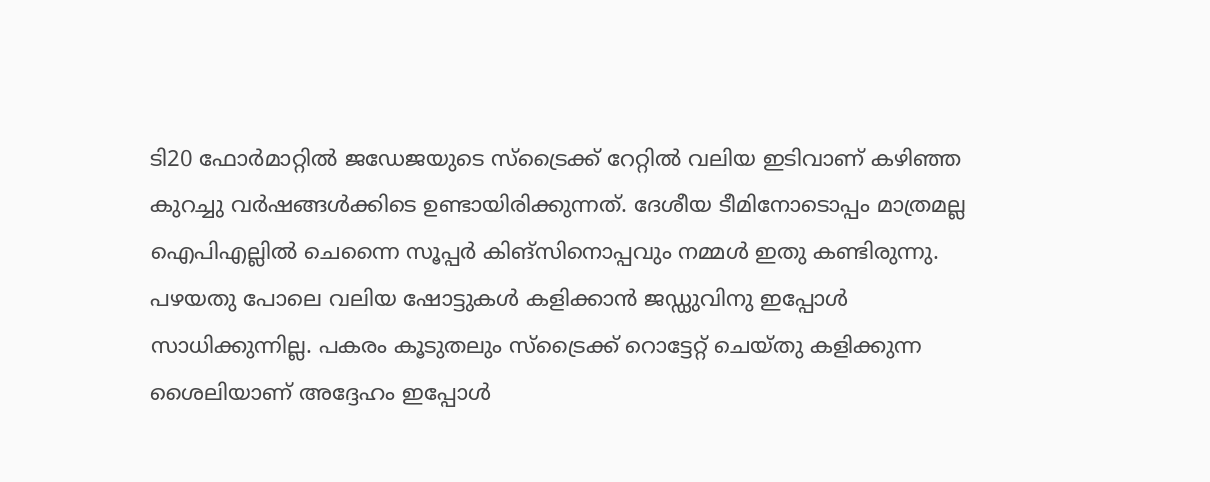ടി20 ഫോര്‍മാറ്റില്‍ ജഡേജയുടെ സ്‌ട്രൈക്ക് റേറ്റില്‍ വലിയ ഇടിവാണ് കഴിഞ്ഞ കുറച്ചു വര്‍ഷങ്ങള്‍ക്കിടെ ഉണ്ടായിരിക്കുന്നത്. ദേശീയ ടീമിനോടൊപ്പം മാത്രമല്ല ഐപിഎല്ലില്‍ ചെന്നൈ സൂപ്പര്‍ കിങ്‌സിനൊപ്പവും നമ്മള്‍ ഇതു കണ്ടിരുന്നു. പഴയതു പോലെ വലിയ ഷോട്ടുകള്‍ കളിക്കാന്‍ ജഡ്ഡുവിനു ഇപ്പോള്‍ സാധിക്കുന്നില്ല. പകരം കൂടുതലും സ്‌ട്രൈക്ക് റൊട്ടേറ്റ് ചെയ്തു കളിക്കുന്ന ശൈലിയാണ് അദ്ദേഹം ഇപ്പോള്‍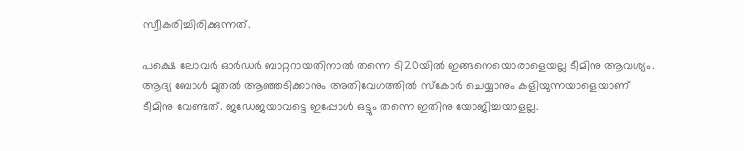സ്വീകരിച്ചിരിക്കുന്നത്.

പക്ഷെ ലോവര്‍ ഓര്‍ഡര്‍ ബാറ്ററായതിനാല്‍ തന്നെ ടി20യില്‍ ഇങ്ങനെയൊരാളെയല്ല ടീമിനു ആവശ്യം. ആദ്യ ബോള്‍ മുതല്‍ ആഞ്ഞടിക്കാനും അതിവേഗത്തില്‍ സ്‌കോര്‍ ചെയ്യാനും കളിയുന്നയാളെയാണ് ടീമിനു വേണ്ടത്. ജഡേജയാവട്ടെ ഇപ്പോള്‍ ഒട്ടും തന്നെ ഇതിനു യോജിച്ചയാളല്ല.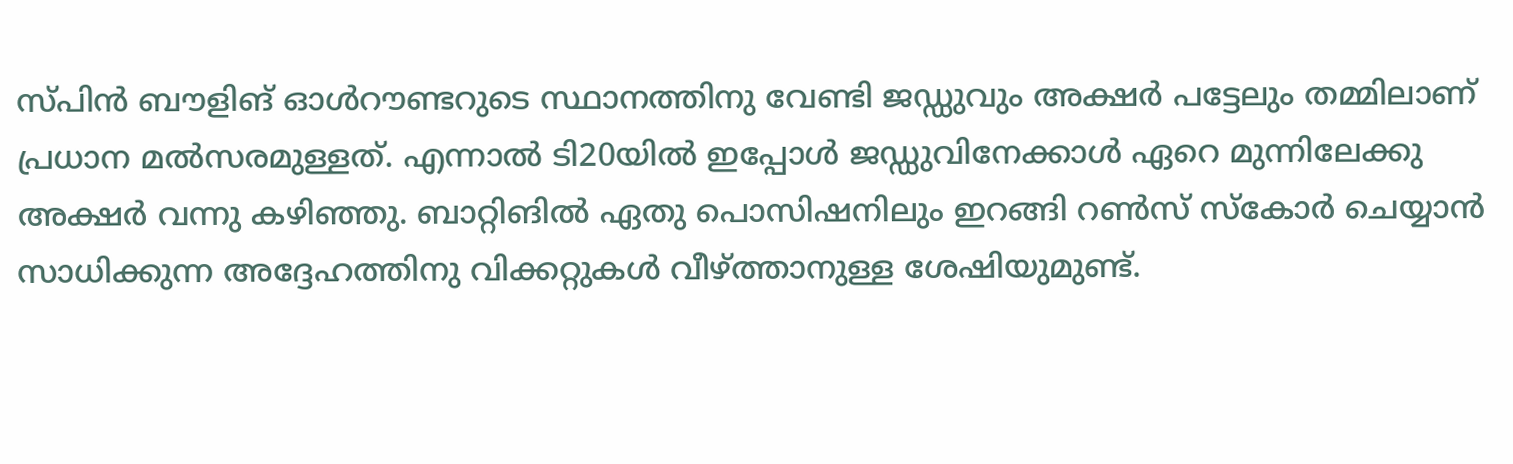സ്പിന്‍ ബൗളിങ് ഓള്‍റൗണ്ടറുടെ സ്ഥാനത്തിനു വേണ്ടി ജഡ്ഡുവും അക്ഷര്‍ പട്ടേലും തമ്മിലാണ് പ്രധാന മല്‍സരമുള്ളത്. എന്നാല്‍ ടി20യില്‍ ഇപ്പോള്‍ ജഡ്ഡുവിനേക്കാള്‍ ഏറെ മുന്നിലേക്കു അക്ഷര്‍ വന്നു കഴിഞ്ഞു. ബാറ്റിങില്‍ ഏതു പൊസിഷനിലും ഇറങ്ങി റണ്‍സ് സ്‌കോര്‍ ചെയ്യാന്‍ സാധിക്കുന്ന അദ്ദേഹത്തിനു വിക്കറ്റുകള്‍ വീഴ്ത്താനുള്ള ശേഷിയുമുണ്ട്.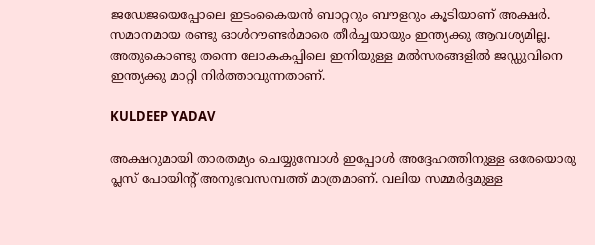ജഡേജയെപ്പോലെ ഇടംകൈയന്‍ ബാറ്ററും ബൗളറും കൂടിയാണ് അക്ഷര്‍. സമാനമായ രണ്ടു ഓള്‍റൗണ്ടര്‍മാരെ തീര്‍ച്ചയായും ഇന്ത്യക്കു ആവശ്യമില്ല. അതുകൊണ്ടു തന്നെ ലോകകപ്പിലെ ഇനിയുള്ള മല്‍സരങ്ങളില്‍ ജഡ്ഡുവിനെ ഇന്ത്യക്കു മാറ്റി നിര്‍ത്താവുന്നതാണ്.

KULDEEP YADAV

അക്ഷറുമായി താരതമ്യം ചെയ്യുമ്പോള്‍ ഇപ്പോള്‍ അദ്ദേഹത്തിനുള്ള ഒരേയൊരു പ്ലസ് പോയിന്റ് അനുഭവസമ്പത്ത് മാത്രമാണ്. വലിയ സമ്മര്‍ദ്ദമുള്ള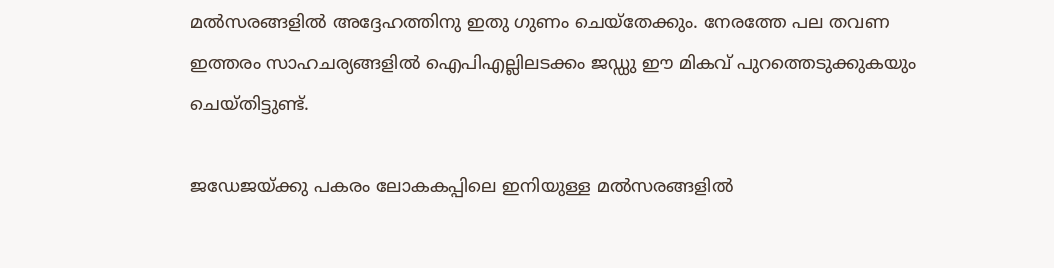മല്‍സരങ്ങളില്‍ അദ്ദേഹത്തിനു ഇതു ഗുണം ചെയ്‌തേക്കും. നേരത്തേ പല തവണ ഇത്തരം സാഹചര്യങ്ങളില്‍ ഐപിഎല്ലിലടക്കം ജഡ്ഡു ഈ മികവ് പുറത്തെടുക്കുകയും ചെയ്തിട്ടുണ്ട്.

ജഡേജയ്ക്കു പകരം ലോകകപ്പിലെ ഇനിയുള്ള മല്‍സരങ്ങളില്‍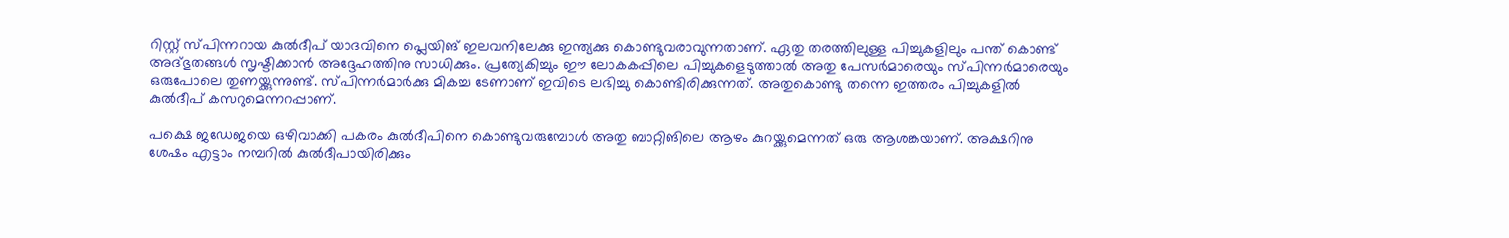റിസ്റ്റ് സ്പിന്നറായ കുല്‍ദീപ് യാദവിനെ പ്ലെയിങ് ഇലവനിലേക്കു ഇന്ത്യക്കു കൊണ്ടുവരാവുന്നതാണ്. ഏതു തരത്തിലുള്ള പിച്ചുകളിലും പന്ത് കൊണ്ട് അദ്ഭുതങ്ങള്‍ സൃഷ്ടിക്കാന്‍ അദ്ദേഹത്തിനു സാധിക്കും. പ്രത്യേകിച്ചും ഈ ലോകകപ്പിലെ പിച്ചുകളെടുത്താല്‍ അതു പേസര്‍മാരെയും സ്പിന്നര്‍മാരെയും ഒരുപോലെ തുണയ്ക്കുന്നുണ്ട്. സ്പിന്നര്‍മാര്‍ക്കു മികച്ച ടേണാണ് ഇവിടെ ലഭിച്ചു കൊണ്ടിരിക്കുന്നത്. അതുകൊണ്ടു തന്നെ ഇത്തരം പിച്ചുകളില്‍ കുല്‍ദീപ് കസറുമെന്നറപ്പാണ്.

പക്ഷെ ജഡേജയെ ഒഴിവാക്കി പകരം കുല്‍ദീപിനെ കൊണ്ടുവരുമ്പോള്‍ അതു ബാറ്റിങിലെ ആഴം കുറയ്ക്കുമെന്നത് ഒരു ആശങ്കയാണ്. അക്ഷറിനു ശേഷം എട്ടാം നമ്പറില്‍ കുല്‍ദീപായിരിക്കും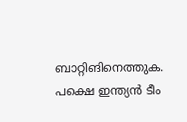ബാറ്റിങിനെത്തുക. പക്ഷെ ഇന്ത്യന്‍ ടീം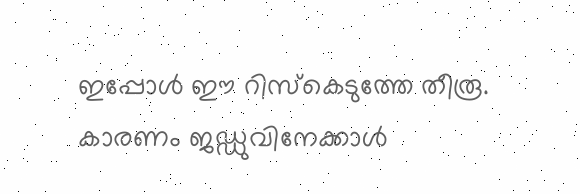ഇപ്പോള്‍ ഈ റിസ്‌കെടുത്തേ തീരൂ. കാരണം ജഡ്ഡുവിനേക്കാള്‍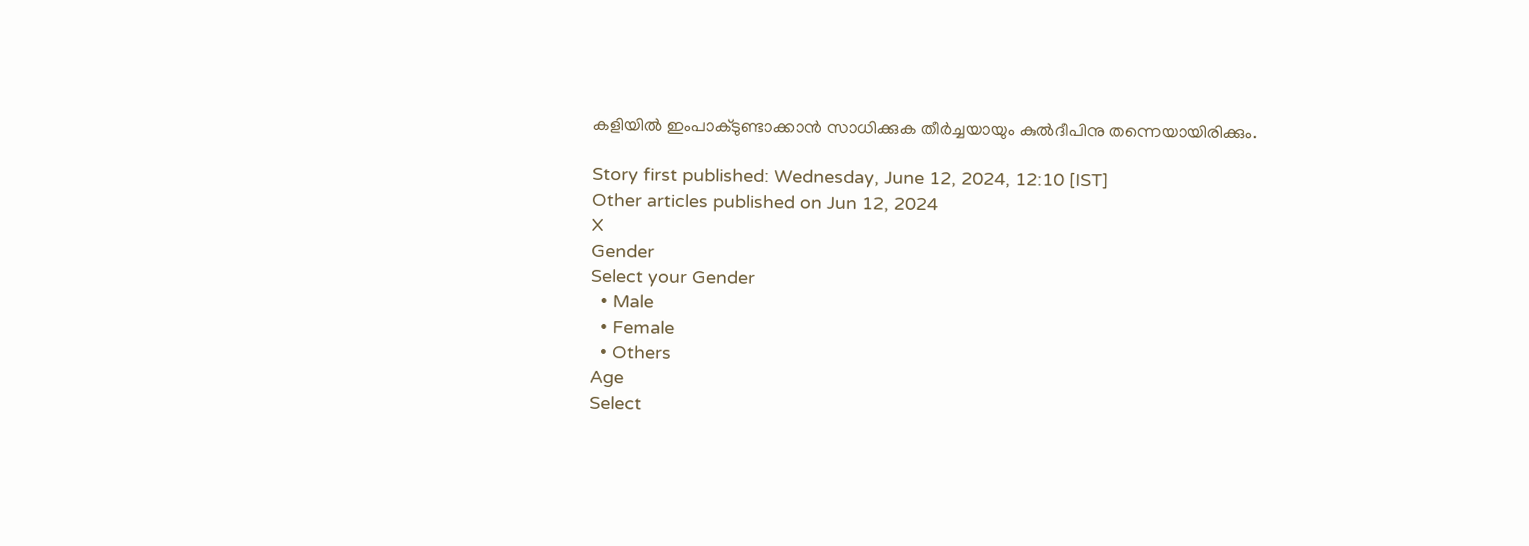കളിയില്‍ ഇംപാക്ടുണ്ടാക്കാന്‍ സാധിക്കുക തീര്‍ച്ചയായും കുല്‍ദീപിനു തന്നെയായിരിക്കും.

Story first published: Wednesday, June 12, 2024, 12:10 [IST]
Other articles published on Jun 12, 2024
X
Gender
Select your Gender
  • Male
  • Female
  • Others
Age
Select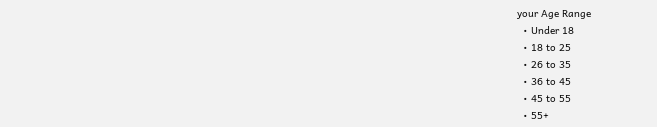your Age Range
  • Under 18
  • 18 to 25
  • 26 to 35
  • 36 to 45
  • 45 to 55
  • 55+